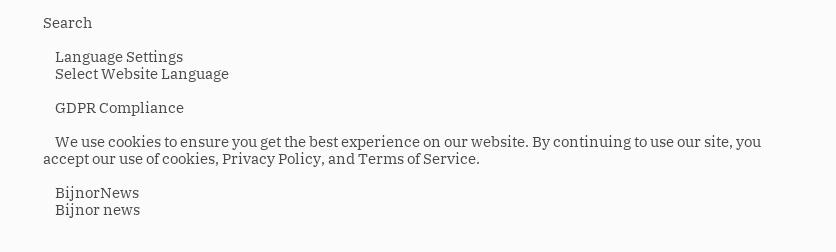Search

    Language Settings
    Select Website Language

    GDPR Compliance

    We use cookies to ensure you get the best experience on our website. By continuing to use our site, you accept our use of cookies, Privacy Policy, and Terms of Service.

    BijnorNews
    Bijnor news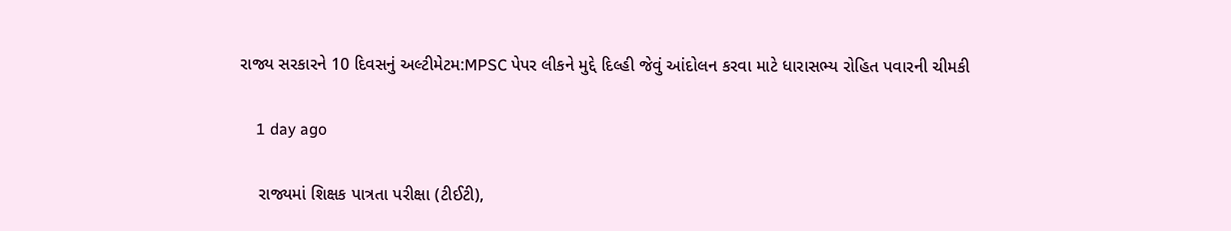રાજ્ય સરકારને 10 દિવસનું અલ્ટીમેટમ:MPSC પેપર લીકને મુદ્દે દિલ્હી જેવું આંદોલન કરવા માટે ધારાસભ્ય રોહિત પવારની ચીમકી

    1 day ago

    રાજ્યમાં શિક્ષક પાત્રતા પરીક્ષા (ટીઈટી),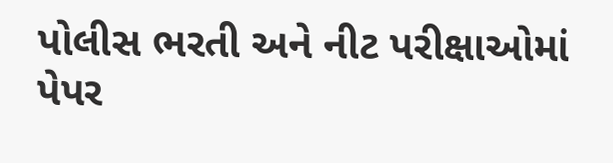પોલીસ ભરતી અને નીટ પરીક્ષાઓમાં પેપર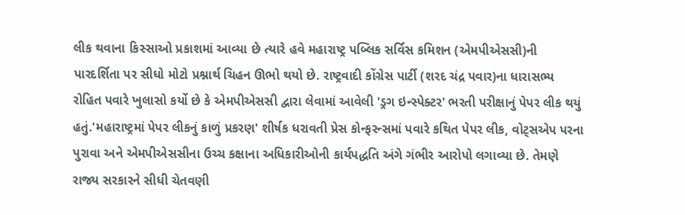લીક થવાના કિસ્સાઓ પ્રકાશમાં આવ્યા છે ત્યારે હવે મહારાષ્ટ્ર પબ્લિક સર્વિસ કમિશન (એમપીએસસી)ની પારદર્શિતા પર સીધો મોટો પ્રશ્નાર્થ ચિહન ઊભો થયો છે. રાષ્ટ્રવાદી કોંગ્રેસ પાર્ટી (શરદ ચંદ્ર પવાર)ના ધારાસભ્ય રોહિત પવારે ખુલાસો કર્યો છે કે એમપીએસસી દ્વારા લેવામાં આવેલી 'ડ્રગ ઇન્સ્પેક્ટર' ભરતી પરીક્ષાનું પેપર લીક થયું હતું.'મહારાષ્ટ્રમાં પેપર લીકનું કાળું પ્રકરણ' શીર્ષક ધરાવતી પ્રેસ કોન્ફરન્સમાં પવારે કથિત પેપર લીક, વોટ્સએપ પરના પુરાવા અને એમપીએસસીના ઉચ્ચ કક્ષાના અધિકારીઓની કાર્યપદ્ધતિ અંગે ગંભીર આરોપો લગાવ્યા છે. તેમણે રાજ્ય સરકારને સીધી ચેતવણી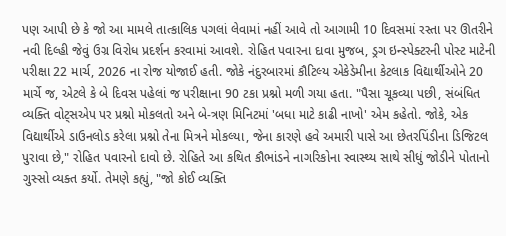પણ આપી છે કે જો આ મામલે તાત્કાલિક પગલાં લેવામાં નહીં આવે તો આગામી 10 દિવસમાં રસ્તા પર ઊતરીને નવી દિલ્હી જેવું ઉગ્ર વિરોધ પ્રદર્શન કરવામાં આવશે. રોહિત પવારના દાવા મુજબ, ડ્રગ ઇન્સ્પેક્ટરની પોસ્ટ માટેની પરીક્ષા 22 માર્ચ, 2026 ના રોજ યોજાઈ હતી. જોકે નંદુરબારમાં કૌટિલ્ય એકેડેમીના કેટલાક વિદ્યાર્થીઓને 20 માર્ચે જ, એટલે કે બે દિવસ પહેલાં જ પરીક્ષાના 90 ટકા પ્રશ્નો મળી ગયા હતા. "પૈસા ચૂકવ્યા પછી, સંબંધિત વ્યક્તિ વોટ્સએપ પર પ્રશ્નો મોકલતો અને બે-ત્રણ મિનિટમાં 'બધા માટે કાઢી નાખો' એમ કહેતો. જોકે, એક વિદ્યાર્થીએ ડાઉનલોડ કરેલા પ્રશ્નો તેના મિત્રને મોકલ્યા, જેના કારણે હવે અમારી પાસે આ છેતરપિંડીના ડિજિટલ પુરાવા છે," રોહિત પવારનો દાવો છે. રોહિતે આ કથિત કૌભાંડને નાગરિકોના સ્વાસ્થ્ય સાથે સીધું જોડીને પોતાનો ગુસ્સો વ્યક્ત કર્યો. તેમણે કહ્યું, "જો કોઈ વ્યક્તિ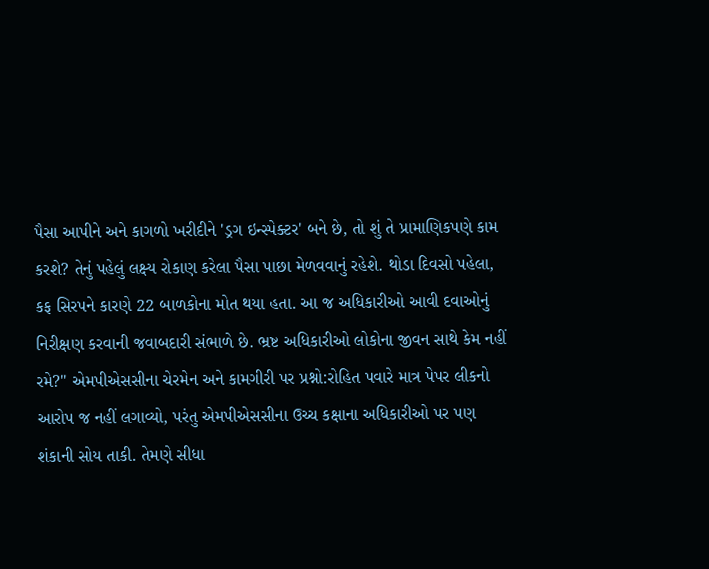પૈસા આપીને અને કાગળો ખરીદીને 'ડ્રગ ઇન્સ્પેક્ટર' બને છે, તો શું તે પ્રામાણિકપણે કામ કરશે? તેનું પહેલું લક્ષ્ય રોકાણ કરેલા પૈસા પાછા મેળવવાનું રહેશે. થોડા દિવસો પહેલા, કફ સિરપને કારણે 22 બાળકોના મોત થયા હતા. આ જ અધિકારીઓ આવી દવાઓનું નિરીક્ષણ કરવાની જવાબદારી સંભાળે છે. ભ્રષ્ટ અધિકારીઓ લોકોના જીવન સાથે કેમ નહીં રમે?" એમપીએસસીના ચેરમેન અને કામગીરી પર પ્રશ્નો:રોહિત પવારે માત્ર પેપર લીકનો આરોપ જ નહીં લગાવ્યો, પરંતુ એમપીએસસીના ઉચ્ચ કક્ષાના અધિકારીઓ પર પણ શંકાની સોય તાકી. તેમણે સીધા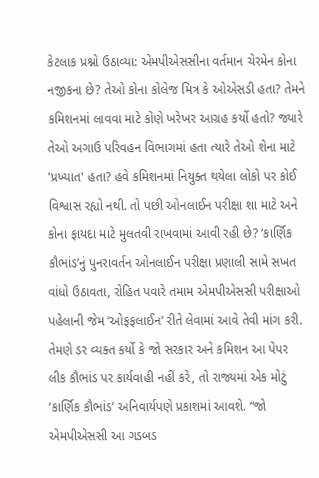કેટલાક પ્રશ્નો ઉઠાવ્યા: એમપીએસસીના વર્તમાન ચેરમેન કોના નજીકના છે? તેઓ કોના કોલેજ મિત્ર કે ઓએસડી હતા? તેમને કમિશનમાં લાવવા માટે કોણે ખરેખર આગ્રહ કર્યો હતો? જ્યારે તેઓ અગાઉ પરિવહન વિભાગમાં હતા ત્યારે તેઓ શેના માટે 'પ્રખ્યાત' હતા? હવે કમિશનમાં નિયુક્ત થયેલા લોકો પર કોઈ વિશ્વાસ રહ્યો નથી. તો પછી ઓનલાઈન પરીક્ષા શા માટે અને કોના ફાયદા માટે મુલતવી રાખવામાં આવી રહી છે? ‘કાર્ણિક કૌભાંડ’નું પુનરાવર્તન ઓનલાઈન પરીક્ષા પ્રણાલી સામે સખત વાંધો ઉઠાવતા, રોહિત પવારે તમામ એમપીએસસી પરીક્ષાઓ પહેલાની જેમ ‘ઓફફલાઈન’ રીતે લેવામાં આવે તેવી માંગ કરી. તેમણે ડર વ્યક્ત કર્યો કે જો સરકાર અને કમિશન આ પેપર લીક કૌભાંડ પર કાર્યવાહી નહીં કરે, તો રાજ્યમાં એક મોટું ‘કાર્ણિક કૌભાંડ’ અનિવાર્યપણે પ્રકાશમાં આવશે. “જો એમપીએસસી આ ગડબડ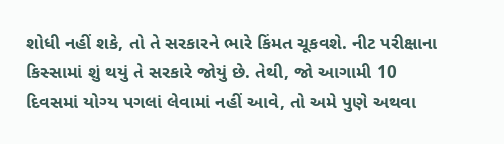શોધી નહીં શકે, તો તે સરકારને ભારે કિંમત ચૂકવશે. નીટ પરીક્ષાના કિસ્સામાં શું થયું તે સરકારે જોયું છે. તેથી, જો આગામી 10 દિવસમાં યોગ્ય પગલાં લેવામાં નહીં આવે, તો અમે પુણે અથવા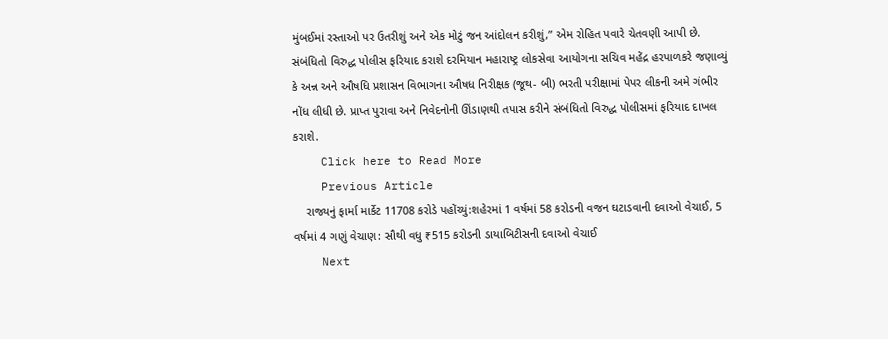મુંબઈમાં રસ્તાઓ પર ઉતરીશું અને એક મોટું જન આંદોલન કરીશું,” એમ રોહિત પવારે ચેતવણી આપી છે. સંબંધિતો વિરુદ્ધ પોલીસ ફરિયાદ કરાશે દરમિયાન મહારાષ્ટ્ર લોકસેવા આયોગના સચિવ મહેંદ્ર હરપાળકરે જણાવ્યું કે અન્ન અને ઔષધિ પ્રશાસન વિભાગના ઔષધ નિરીક્ષક (જૂથ- બી) ભરતી પરીક્ષામાં પેપર લીકની અમે ગંભીર નોંધ લીધી છે. પ્રાપ્ત પુરાવા અને નિવેદનોની ઊંડાણથી તપાસ કરીને સંબંધિતો વિરુદ્ધ પોલીસમાં ફરિયાદ દાખલ કરાશે.
    Click here to Read More
    Previous Article
    રાજ્યનું ફાર્મા માર્કેટ 11708 કરોડે પહોંચ્યું:શહેરમાં 1 વર્ષમાં 58 કરોડની વજન ઘટાડવાની દવાઓ વેચાઈ, 5 વર્ષમાં 4 ગણું વેચાણ: સૌથી વધુ ₹515 કરોડની ડાયાબિટીસની દવાઓ વેચાઈ
    Next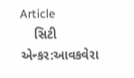Article
    સિટી એન્કર:આવકવેરા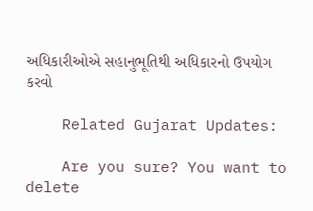અધિકારીઓએ સહાનુભૂતિથી અધિકારનો ઉપયોગ કરવો

    Related Gujarat Updates:

    Are you sure? You want to delete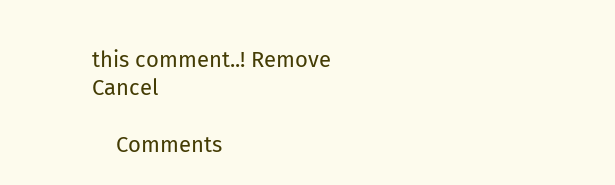this comment..! Remove Cancel

    Comments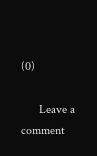(0)

      Leave a comment